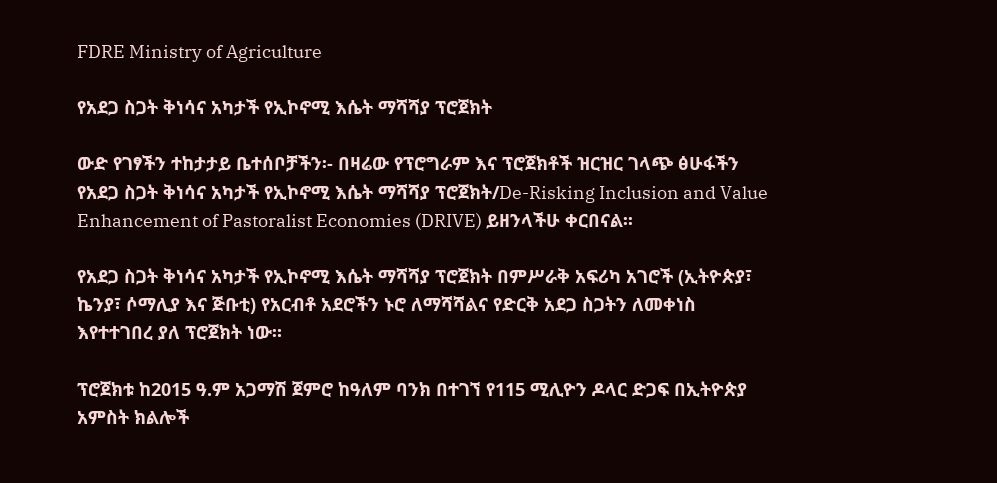FDRE Ministry of Agriculture

የአደጋ ስጋት ቅነሳና አካታች የኢኮኖሚ እሴት ማሻሻያ ፕሮጀክት

ውድ የገፃችን ተከታታይ ቤተሰቦቻችን፡- በዛሬው የፕሮግራም እና ፕሮጀክቶች ዝርዝር ገላጭ ፅሁፋችን የአደጋ ስጋት ቅነሳና አካታች የኢኮኖሚ እሴት ማሻሻያ ፕሮጀክት/De-Risking Inclusion and Value Enhancement of Pastoralist Economies (DRIVE) ይዘንላችሁ ቀርበናል፡፡

የአደጋ ስጋት ቅነሳና አካታች የኢኮኖሚ እሴት ማሻሻያ ፕሮጀክት በምሥራቅ አፍሪካ አገሮች (ኢትዮጵያ፣ ኬንያ፣ ሶማሊያ እና ጅቡቲ) የአርብቶ አደሮችን ኑሮ ለማሻሻልና የድርቅ አደጋ ስጋትን ለመቀነስ እየተተገበረ ያለ ፕሮጀክት ነው።

ፕሮጀክቱ ከ2015 ዓ.ም አጋማሽ ጀምሮ ከዓለም ባንክ በተገኘ የ115 ሚሊዮን ዶላር ድጋፍ በኢትዮጵያ አምስት ክልሎች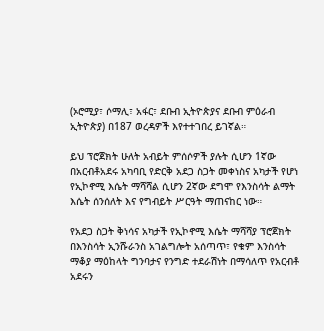(ኦሮሚያ፣ ሶማሊ፣ አፋር፣ ደቡብ ኢትዮጵያና ደቡብ ምዕራብ ኢትዮጵያ) በ187 ወረዳዎች እየተተገበረ ይገኛል።

ይህ ፕሮጀክት ሁለት አብይት ምሰሶዎች ያሉት ሲሆን 1ኛው በአርብቶአደሩ አካባቢ የድርቅ አደጋ ስጋት መቀነስና አካታች የሆነ የኢኮኖሚ እሴት ማሻሻል ሲሆን 2ኛው ደግሞ የእንስሳት ልማት እሴት ሰንሰለት እና የግብይት ሥርዓት ማጠናከር ነው።

የአደጋ ስጋት ቅነሳና አካታች የኢኮኖሚ እሴት ማሻሻያ ፕሮጀክት በእንስሳት ኢንሹራንስ አገልግሎት አሰጣጥ፣ የቁም እንስሳት ማቆያ ማዕከላት ግንባታና የንግድ ተደራሽነት በማሳለጥ የአርብቶ አደሩን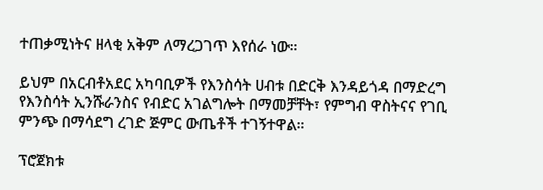ተጠቃሚነትና ዘላቂ አቅም ለማረጋገጥ እየሰራ ነው።

ይህም በአርብቶአደር አካባቢዎች የእንስሳት ሀብቱ በድርቅ እንዳይጎዳ በማድረግ የእንስሳት ኢንሹራንስና የብድር አገልግሎት በማመቻቸት፣ የምግብ ዋስትናና የገቢ ምንጭ በማሳደግ ረገድ ጅምር ውጤቶች ተገኝተዋል።

ፕሮጀክቱ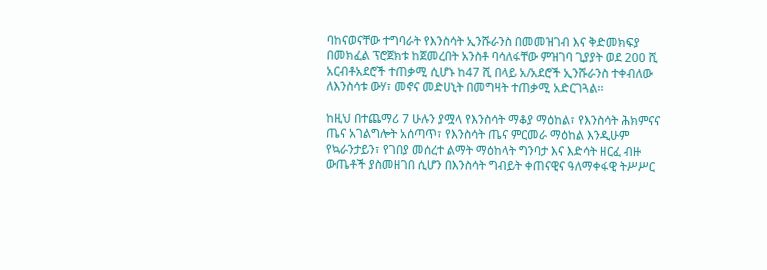ባከናወናቸው ተግባራት የእንስሳት ኢንሹራንስ በመመዝገብ እና ቅድመክፍያ በመክፈል ፕሮጀክቱ ከጀመረበት አንስቶ ባሳለፋቸው ምዝገባ ጊያያት ወደ 200 ሺ አርብቶአደሮች ተጠቃሚ ሲሆኑ ከ47 ሺ በላይ አ/አደሮች ኢንሹራንስ ተቀብለው ለእንስሳቱ ውሃ፣ መኖና መድሀኒት በመግዛት ተጠቃሚ አድርገጓል፡፡

ከዚህ በተጨማሪ 7 ሁሉን ያሟላ የእንስሳት ማቆያ ማዕከል፣ የእንስሳት ሕክምናና ጤና አገልግሎት አሰጣጥ፣ የእንስሳት ጤና ምርመራ ማዕከል እንዲሁም የኳራንታይን፣ የገበያ መሰረተ ልማት ማዕከላት ግንባታ እና እድሳት ዘርፈ ብዙ ውጤቶች ያስመዘገበ ሲሆን በእንስሳት ግብይት ቀጠናዊና ዓለማቀፋዊ ትሥሥር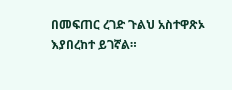በመፍጠር ረገድ ጉልህ አስተዋጽኦ እያበረከተ ይገኛል።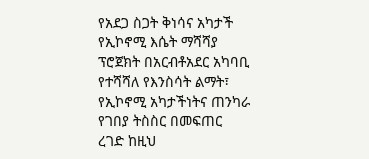የአደጋ ስጋት ቅነሳና አካታች የኢኮኖሚ እሴት ማሻሻያ ፕሮጀክት በአርብቶአደር አካባቢ የተሻሻለ የእንስሳት ልማት፣ የኢኮኖሚ አካታችነትና ጠንካራ የገበያ ትስስር በመፍጠር ረገድ ከዚህ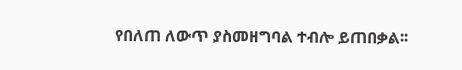የበለጠ ለውጥ ያስመዘግባል ተብሎ ይጠበቃል፡፡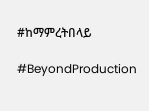#ከማምረትበላይ

#BeyondProduction